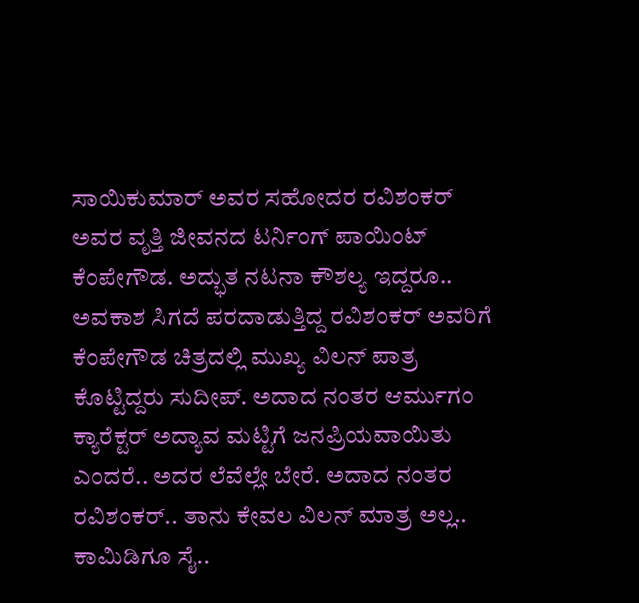ಸಾಯಿಕುಮಾರ್ ಅವರ ಸಹೋದರ ರವಿಶಂಕರ್ ಅವರ ವೃತ್ತಿ ಜೀವನದ ಟರ್ನಿಂಗ್ ಪಾಯಿಂಟ್ ಕೆಂಪೇಗೌಡ. ಅದ್ಭುತ ನಟನಾ ಕೌಶಲ್ಯ ಇದ್ದರೂ.. ಅವಕಾಶ ಸಿಗದೆ ಪರದಾಡುತ್ತಿದ್ದ ರವಿಶಂಕರ್ ಅವರಿಗೆ ಕೆಂಪೇಗೌಡ ಚಿತ್ರದಲ್ಲಿ ಮುಖ್ಯ ವಿಲನ್ ಪಾತ್ರ ಕೊಟ್ಟಿದ್ದರು ಸುದೀಪ್. ಅದಾದ ನಂತರ ಆರ್ಮುಗಂ ಕ್ಯಾರೆಕ್ಟರ್ ಅದ್ಯಾವ ಮಟ್ಟಿಗೆ ಜನಪ್ರಿಯವಾಯಿತು ಎಂದರೆ.. ಅದರ ಲೆವೆಲ್ಲೇ ಬೇರೆ. ಅದಾದ ನಂತರ ರವಿಶಂಕರ್.. ತಾನು ಕೇವಲ ವಿಲನ್ ಮಾತ್ರ ಅಲ್ಲ.. ಕಾಮಿಡಿಗೂ ಸೈ..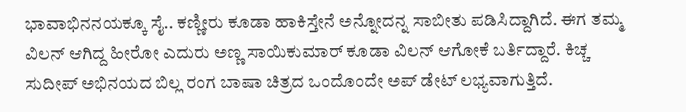ಭಾವಾಭಿನನಯಕ್ಕೂ ಸೈ.. ಕಣ್ಣೀರು ಕೂಡಾ ಹಾಕಿಸ್ತೇನೆ ಅನ್ನೋದನ್ನ ಸಾಬೀತು ಪಡಿಸಿದ್ದಾಗಿದೆ. ಈಗ ತಮ್ಮ ವಿಲನ್ ಆಗಿದ್ದ ಹೀರೋ ಎದುರು ಅಣ್ಣ ಸಾಯಿಕುಮಾರ್ ಕೂಡಾ ವಿಲನ್ ಆಗೋಕೆ ಬರ್ತಿದ್ದಾರೆ. ಕಿಚ್ಚ ಸುದೀಪ್ ಅಭಿನಯದ ಬಿಲ್ಲ ರಂಗ ಬಾಷಾ ಚಿತ್ರದ ಒಂದೊಂದೇ ಅಪ್ ಡೇಟ್ ಲಭ್ಯವಾಗುತ್ತಿದೆ.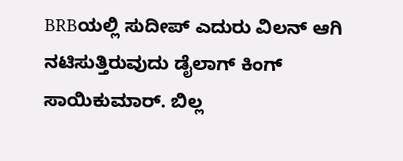BRBಯಲ್ಲಿ ಸುದೀಪ್ ಎದುರು ವಿಲನ್ ಆಗಿ ನಟಿಸುತ್ತಿರುವುದು ಡೈಲಾಗ್ ಕಿಂಗ್ ಸಾಯಿಕುಮಾರ್. ಬಿಲ್ಲ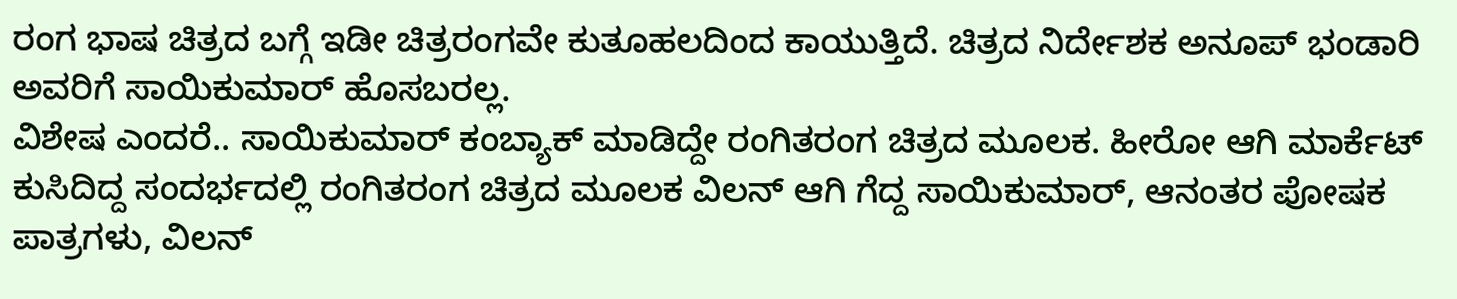ರಂಗ ಭಾಷ ಚಿತ್ರದ ಬಗ್ಗೆ ಇಡೀ ಚಿತ್ರರಂಗವೇ ಕುತೂಹಲದಿಂದ ಕಾಯುತ್ತಿದೆ. ಚಿತ್ರದ ನಿರ್ದೇಶಕ ಅನೂಪ್ ಭಂಡಾರಿ ಅವರಿಗೆ ಸಾಯಿಕುಮಾರ್ ಹೊಸಬರಲ್ಲ.
ವಿಶೇಷ ಎಂದರೆ.. ಸಾಯಿಕುಮಾರ್ ಕಂಬ್ಯಾಕ್ ಮಾಡಿದ್ದೇ ರಂಗಿತರಂಗ ಚಿತ್ರದ ಮೂಲಕ. ಹೀರೋ ಆಗಿ ಮಾರ್ಕೆಟ್ ಕುಸಿದಿದ್ದ ಸಂದರ್ಭದಲ್ಲಿ ರಂಗಿತರಂಗ ಚಿತ್ರದ ಮೂಲಕ ವಿಲನ್ ಆಗಿ ಗೆದ್ದ ಸಾಯಿಕುಮಾರ್, ಆನಂತರ ಪೋಷಕ ಪಾತ್ರಗಳು, ವಿಲನ್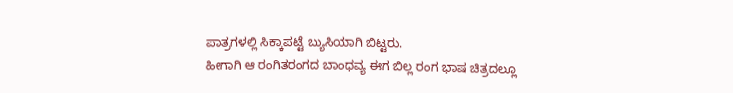ಪಾತ್ರಗಳಲ್ಲಿ ಸಿಕ್ಕಾಪಟ್ಟೆ ಬ್ಯುಸಿಯಾಗಿ ಬಿಟ್ಟರು.
ಹೀಗಾಗಿ ಆ ರಂಗಿತರಂಗದ ಬಾಂಧವ್ಯ ಈಗ ಬಿಲ್ಲ ರಂಗ ಭಾಷ ಚಿತ್ರದಲ್ಲೂ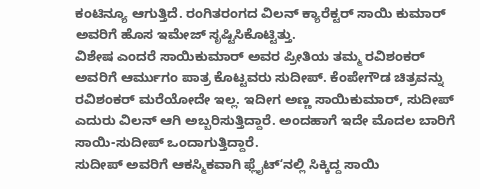ಕಂಟಿನ್ಯೂ ಆಗುತ್ತಿದೆ. ರಂಗಿತರಂಗದ ವಿಲನ್ ಕ್ಯಾರೆಕ್ಟರ್ ಸಾಯಿ ಕುಮಾರ್ ಅವರಿಗೆ ಹೊಸ ಇಮೇಜ್ ಸೃಷ್ಟಿಸಿಕೊಟ್ಟಿತ್ತು.
ವಿಶೇಷ ಎಂದರೆ ಸಾಯಿಕುಮಾರ್ ಅವರ ಪ್ರೀತಿಯ ತಮ್ಮ ರವಿಶಂಕರ್ ಅವರಿಗೆ ಆರ್ಮುಗಂ ಪಾತ್ರ ಕೊಟ್ಟವರು ಸುದೀಪ್. ಕೆಂಪೇಗೌಡ ಚಿತ್ರವನ್ನು ರವಿಶಂಕರ್ ಮರೆಯೋದೇ ಇಲ್ಲ. ಇದೀಗ ಅಣ್ಣ ಸಾಯಿಕುಮಾರ್, ಸುದೀಪ್ ಎದುರು ವಿಲನ್ ಆಗಿ ಅಬ್ಬರಿಸುತ್ತಿದ್ದಾರೆ. ಅಂದಹಾಗೆ ಇದೇ ಮೊದಲ ಬಾರಿಗೆ ಸಾಯಿ-ಸುದೀಪ್ ಒಂದಾಗುತ್ತಿದ್ದಾರೆ.
ಸುದೀಪ್ ಅವರಿಗೆ ಆಕಸ್ಮಿಕವಾಗಿ ಫ್ಲೈಟ್ʻನಲ್ಲಿ ಸಿಕ್ಕಿದ್ದ ಸಾಯಿ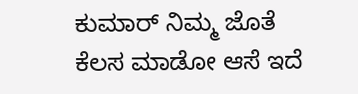ಕುಮಾರ್ ನಿಮ್ಮ ಜೊತೆ ಕೆಲಸ ಮಾಡೋ ಆಸೆ ಇದೆ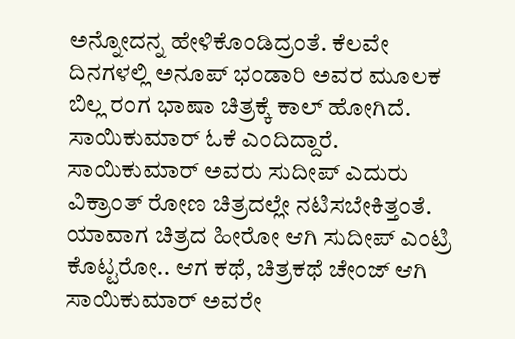ಅನ್ನೋದನ್ನ ಹೇಳಿಕೊಂಡಿದ್ರಂತೆ. ಕೆಲವೇ ದಿನಗಳಲ್ಲಿ ಅನೂಪ್ ಭಂಡಾರಿ ಅವರ ಮೂಲಕ ಬಿಲ್ಲ ರಂಗ ಭಾಷಾ ಚಿತ್ರಕ್ಕೆ ಕಾಲ್ ಹೋಗಿದೆ. ಸಾಯಿಕುಮಾರ್ ಓಕೆ ಎಂದಿದ್ದಾರೆ.
ಸಾಯಿಕುಮಾರ್ ಅವರು ಸುದೀಪ್ ಎದುರು ವಿಕ್ರಾಂತ್ ರೋಣ ಚಿತ್ರದಲ್ಲೇ ನಟಿಸಬೇಕಿತ್ತಂತೆ. ಯಾವಾಗ ಚಿತ್ರದ ಹೀರೋ ಆಗಿ ಸುದೀಪ್ ಎಂಟ್ರಿ ಕೊಟ್ಟರೋ.. ಆಗ ಕಥೆ, ಚಿತ್ರಕಥೆ ಚೇಂಜ್ ಆಗಿ ಸಾಯಿಕುಮಾರ್ ಅವರೇ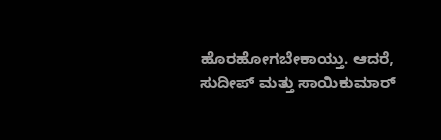ಹೊರಹೋಗಬೇಕಾಯ್ತು. ಆದರೆ, ಸುದೀಪ್ ಮತ್ತು ಸಾಯಿಕುಮಾರ್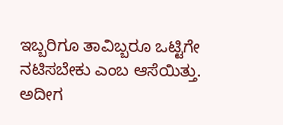ಇಬ್ಬರಿಗೂ ತಾವಿಬ್ಬರೂ ಒಟ್ಟಿಗೇ ನಟಿಸಬೇಕು ಎಂಬ ಆಸೆಯಿತ್ತು. ಅದೀಗ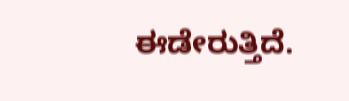ಈಡೇರುತ್ತಿದೆ.